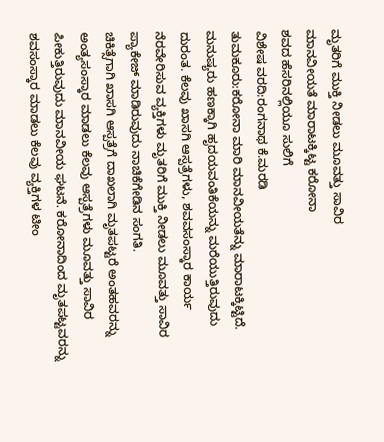ಮೃತರಿಗೆ ಮುಕ್ತಿ ನೀಡಲು ಮೂವತ್ತು ಸಾವಿರ
ಮಾನವೀಯತೆ ಮಾರಾಟಕ್ಕಿಟ್ಟ ಕರೋನಾ
ಶವದ ಹೆಸರಿನಲ್ಲಿಯೂ ಸುಲಿಗೆ
ವಿಶೇಷ ವರದಿ:ರಂಗನಾಥ ಕೆ.ಮರಡಿ
ತುಮಕೂರು:ಕರೋನಾ ಮಾರಿ ಮಾನವೀಯತೆನ್ನು ಮಾರಾಟಕ್ಕಿಟ್ಟಿದೆ. ಮನುಷ್ಯರು ಹಣಕ್ಕಾಗಿ ಹೃದಯವಂತಿಕೆಯನ್ನು ಮರೆಯುತ್ತಿರುವುದು ದುರಂತ. ಕೆಲವು ಖಾಸಗಿ ಆಸ್ಪತ್ರೆಗಳು, ಶವವಸಂಸ್ಕಾರ ಕಾರ್ಯ ನೆರವೇರಿಸುವ ವ್ಯಕ್ತಿಗಳು ಮೃತರಿಗೆ ಮುಕ್ತಿ ನೀಡಲು ಮೂವತ್ತು ಸಾವಿರ ಪ್ಯಾಕೇಜ್ ಮಾಡಿರುವುದು ನಾಚಿಕೆಗೇಡಿನ ಸಂಗತಿ.
ಚಿಕಿತ್ಸೆಗಾಗಿ ಖಾಸಗಿ ಆಸ್ಪತ್ರೆಗೆ ದಾಖಲಾಗಿ ಮೃತಪಟ್ಟರೆ ಅಂತಹವರನ್ನು ಅಂತ್ಯಸಂಸ್ಕಾರ ಮಾಡಲು ಕೆಲವು ಆಸ್ಪತ್ರೆಗಳು ಮೂವತ್ತು ಸಾವಿರ ಪೀಕುತ್ತಿರುವುದು ಮಾನವೀಯ ಘಟನೆ. ಕರೋನಾದಿಂದ ಮೃತಪಟ್ಟವರನ್ನು ಶವಸಂಸ್ಕಾರ ಮಾಡಲು ಕೆಲವು ವ್ಯಕ್ತಿಗಳ ಟೀಂ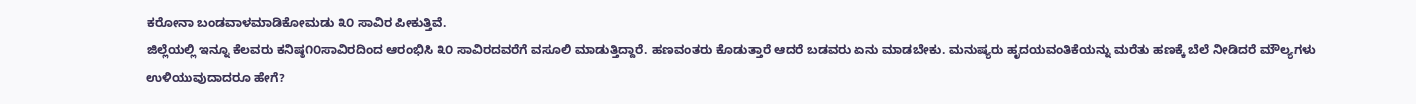ಕರೋನಾ ಬಂಡವಾಳಮಾಡಿಕೋಮಡು ೩೦ ಸಾವಿರ ಪೀಕುತ್ತಿವೆ.
ಜಿಲ್ಲೆಯಲ್ಲಿ ಇನ್ನೂ ಕೆಲವರು ಕನಿಷ್ಠ೧೦ಸಾವಿರದಿಂದ ಆರಂಭಿಸಿ ೩೦ ಸಾವಿರದವರೆಗೆ ವಸೂಲಿ ಮಾಡುತ್ತಿದ್ದಾರೆ. ಹಣವಂತರು ಕೊಡುತ್ತಾರೆ ಆದರೆ ಬಡವರು ಏನು ಮಾಡಬೇಕು. ಮನುಷ್ಯರು ಹೃದಯವಂತಿಕೆಯನ್ನು ಮರೆತು ಹಣಕ್ಕೆ ಬೆಲೆ ನೀಡಿದರೆ ಮೌಲ್ಯಗಳು ಉಳಿಯುವುದಾದರೂ ಹೇಗೆ?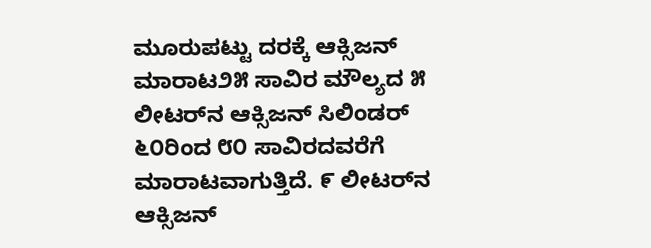ಮೂರುಪಟ್ಟು ದರಕ್ಕೆ ಆಕ್ಸಿಜನ್ ಮಾರಾಟ೨೫ ಸಾವಿರ ಮೌಲ್ಯದ ೫ ಲೀಟರ್‌ನ ಆಕ್ಸಿಜನ್ ಸಿಲಿಂಡರ್ ೬೦ರಿಂದ ೮೦ ಸಾವಿರದವರೆಗೆ ಮಾರಾಟವಾಗುತ್ತಿದೆ. ೯ ಲೀಟರ್‌ನ ಆಕ್ಸಿಜನ್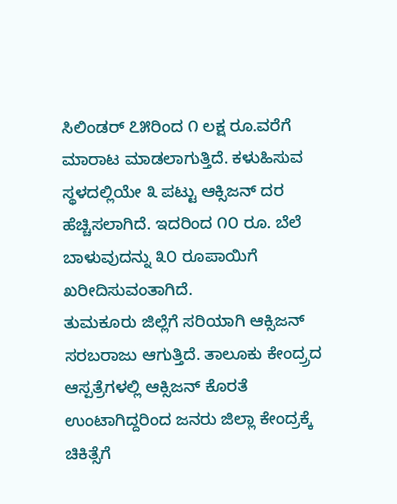ಸಿಲಿಂಡರ್ ೭೫ರಿಂದ ೧ ಲಕ್ಷ ರೂ.ವರೆಗೆ ಮಾರಾಟ ಮಾಡಲಾಗುತ್ತಿದೆ. ಕಳುಹಿಸುವ ಸ್ಥಳದಲ್ಲಿಯೇ ೩ ಪಟ್ಟು ಆಕ್ಸಿಜನ್ ದರ ಹೆಚ್ಚಿಸಲಾಗಿದೆ. ಇದರಿಂದ ೧೦ ರೂ. ಬೆಲೆ ಬಾಳುವುದನ್ನು ೩೦ ರೂಪಾಯಿಗೆ ಖರೀದಿಸುವಂತಾಗಿದೆ.
ತುಮಕೂರು ಜಿಲ್ಲೆಗೆ ಸರಿಯಾಗಿ ಆಕ್ಸಿಜನ್ ಸರಬರಾಜು ಆಗುತ್ತಿದೆ. ತಾಲೂಕು ಕೇಂದ್ರ‍್ರದ ಆಸ್ಪತ್ರೆಗಳಲ್ಲಿ ಆಕ್ಸಿಜನ್ ಕೊರತೆ ಉಂಟಾಗಿದ್ದರಿಂದ ಜನರು ಜಿಲ್ಲಾ ಕೇಂದ್ರಕ್ಕೆ ಚಿಕಿತ್ಸೆಗೆ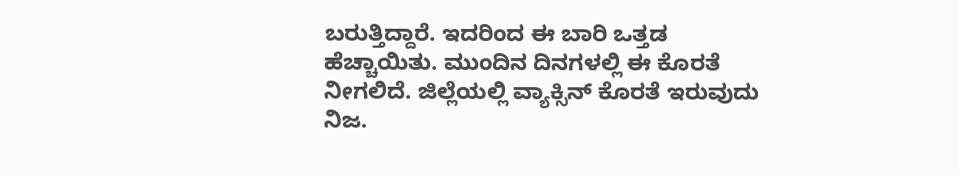ಬರುತ್ತಿದ್ದಾರೆ. ಇದರಿಂದ ಈ ಬಾರಿ ಒತ್ತಡ ಹೆಚ್ಚಾಯಿತು. ಮುಂದಿನ ದಿನಗಳಲ್ಲಿ ಈ ಕೊರತೆ ನೀಗಲಿದೆ. ಜಿಲ್ಲೆಯಲ್ಲಿ ವ್ಯಾಕ್ಸಿನ್ ಕೊರತೆ ಇರುವುದು ನಿಜ.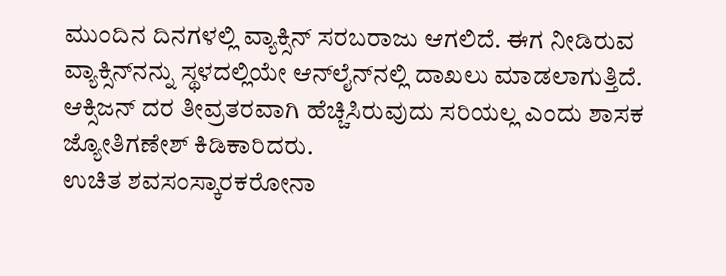ಮುಂದಿನ ದಿನಗಳಲ್ಲಿ ವ್ಯಾಕ್ಸಿನ್ ಸರಬರಾಜು ಆಗಲಿದೆ. ಈಗ ನೀಡಿರುವ ವ್ಯಾಕ್ಸಿನ್‌ನನ್ನು ಸ್ಥಳದಲ್ಲಿಯೇ ಆನ್‌ಲೈನ್‌ನಲ್ಲಿ ದಾಖಲು ಮಾಡಲಾಗುತ್ತಿದೆ. ಆಕ್ಸಿಜನ್ ದರ ತೀವ್ರತರವಾಗಿ ಹೆಚ್ಚಿಸಿರುವುದು ಸರಿಯಲ್ಲ ಎಂದು ಶಾಸಕ ಜ್ಯೋತಿಗಣೇಶ್ ಕಿಡಿಕಾರಿದರು.
ಉಚಿತ ಶವಸಂಸ್ಕಾರಕರೋನಾ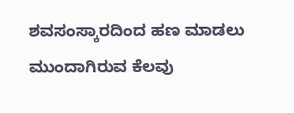ಶವಸಂಸ್ಕಾರದಿಂದ ಹಣ ಮಾಡಲು ಮುಂದಾಗಿರುವ ಕೆಲವು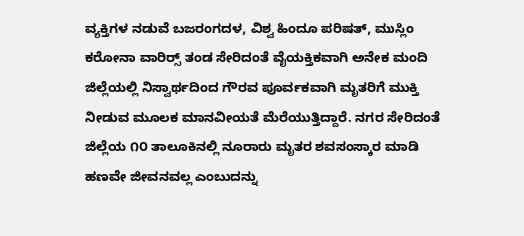ವ್ಯಕ್ತಿಗಳ ನಡುವೆ ಬಜರಂಗದಳ, ವಿಶ್ವ ಹಿಂದೂ ಪರಿಷತ್, ಮುಸ್ಲಿಂ ಕರೋನಾ ವಾರಿರ‍್ಸ್ ತಂಡ ಸೇರಿದಂತೆ ವೈಯಕ್ತಿಕವಾಗಿ ಅನೇಕ ಮಂದಿ ಜಿಲ್ಲೆಯಲ್ಲಿ ನಿಸ್ವಾರ್ಥದಿಂದ ಗೌರವ ಪೂರ್ವಕವಾಗಿ ಮೃತರಿಗೆ ಮುಕ್ತಿ ನೀಡುವ ಮೂಲಕ ಮಾನವೀಯತೆ ಮೆರೆಯುತ್ತಿದ್ದಾರೆ. ನಗರ ಸೇರಿದಂತೆ ಜಿಲ್ಲೆಯ ೧೦ ತಾಲೂಕಿನಲ್ಲಿ ನೂರಾರು ಮೃತರ ಶವಸಂಸ್ಕಾರ ಮಾಡಿ ಹಣವೇ ಜೀವನವಲ್ಲ ಎಂಬುದನ್ನು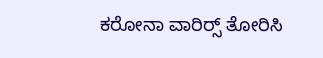ಕರೋನಾ ವಾರಿರ‍್ಸ್ ತೋರಿಸಿ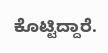ಕೊಟ್ಟಿದ್ದಾರೆ.